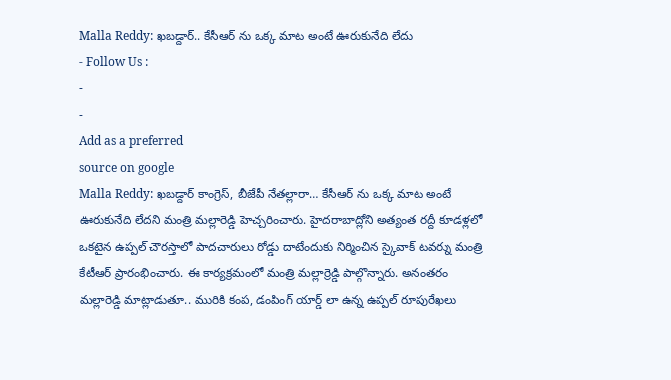Malla Reddy: ఖబడ్దార్.. కేసీఆర్ ను ఒక్క మాట అంటే ఊరుకునేది లేదు
- Follow Us :
-
-
Add as a preferred
source on google
Malla Reddy: ఖబడ్దార్ కాంగ్రెస్, బీజేపీ నేతల్లారా… కేసీఆర్ ను ఒక్క మాట అంటే ఊరుకునేది లేదని మంత్రి మల్లారెడ్డి హెచ్చరించారు. హైదరాబాద్లోని అత్యంత రద్దీ కూడళ్లలో ఒకటైన ఉప్పల్ చౌరస్తాలో పాదచారులు రోడ్డు దాటేందుకు నిర్మించిన స్కైవాక్ టవర్ను మంత్రి కేటీఆర్ ప్రారంభించారు. ఈ కార్యక్రమంలో మంత్రి మల్లార్రెడ్డి పాల్గొన్నారు. అనంతరం మల్లారెడ్డి మాట్లాడుతూ.. మురికి కంప, డంపింగ్ యార్డ్ లా ఉన్న ఉప్పల్ రూపురేఖలు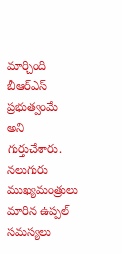మార్చింది బీఆర్ఎస్ ప్రభుత్వంమే అని గుర్తుచేశారు. నలుగురు ముఖ్యమంత్రులు మారిన ఉప్పల్ సమస్యలు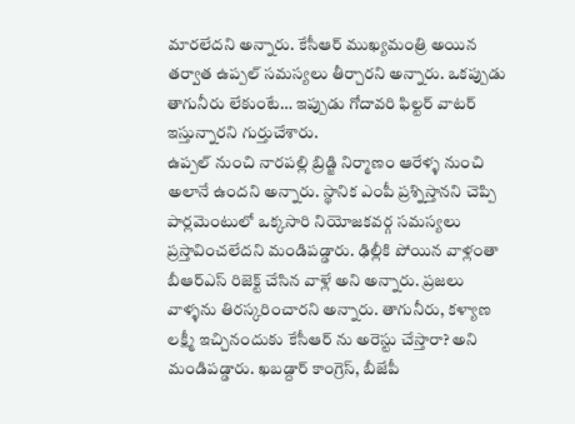మారలేదని అన్నారు. కేసీఆర్ ముఖ్యమంత్రి అయిన తర్వాత ఉప్పల్ సమస్యలు తీర్చారని అన్నారు. ఒకప్పుడు తాగునీరు లేకుంటే… ఇప్పుడు గోదావరి ఫిల్టర్ వాటర్ ఇస్తున్నారని గుర్తుచేశారు.
ఉప్పల్ నుంచి నారపల్లి బ్రిడ్జి నిర్మాణం ఆరేళ్ళ నుంచి అలానే ఉందని అన్నారు. స్థానిక ఎంపీ ప్రశ్నిస్తానని చెప్పి పార్లమెంటులో ఒక్కసారి నియోజకవర్గ సమస్యలు ప్రస్తావించలేదని మండిపడ్డారు. ఢిల్లీకి పోయిన వాళ్లంతా బీఆర్ఎస్ రిజెక్ట్ చేసిన వాళ్లే అని అన్నారు. ప్రజలు వాళ్ళను తిరస్కరించారని అన్నారు. తాగునీరు, కళ్యాణ లక్ష్మీ ఇచ్చినందుకు కేసీఆర్ ను అరెస్టు చేస్తారా? అని మండిపడ్డారు. ఖబడ్దార్ కాంగ్రెస్, బీజేపీ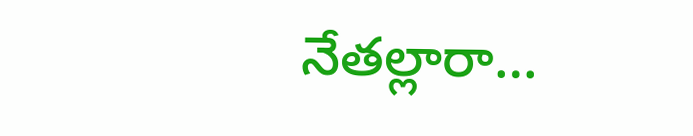నేతల్లారా…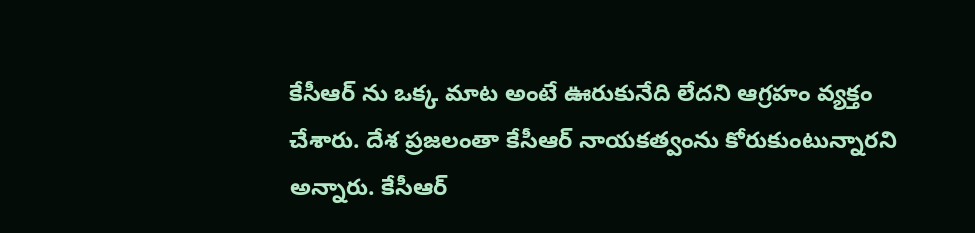కేసీఆర్ ను ఒక్క మాట అంటే ఊరుకునేది లేదని ఆగ్రహం వ్యక్తం చేశారు. దేశ ప్రజలంతా కేసీఆర్ నాయకత్వంను కోరుకుంటున్నారని అన్నారు. కేసీఆర్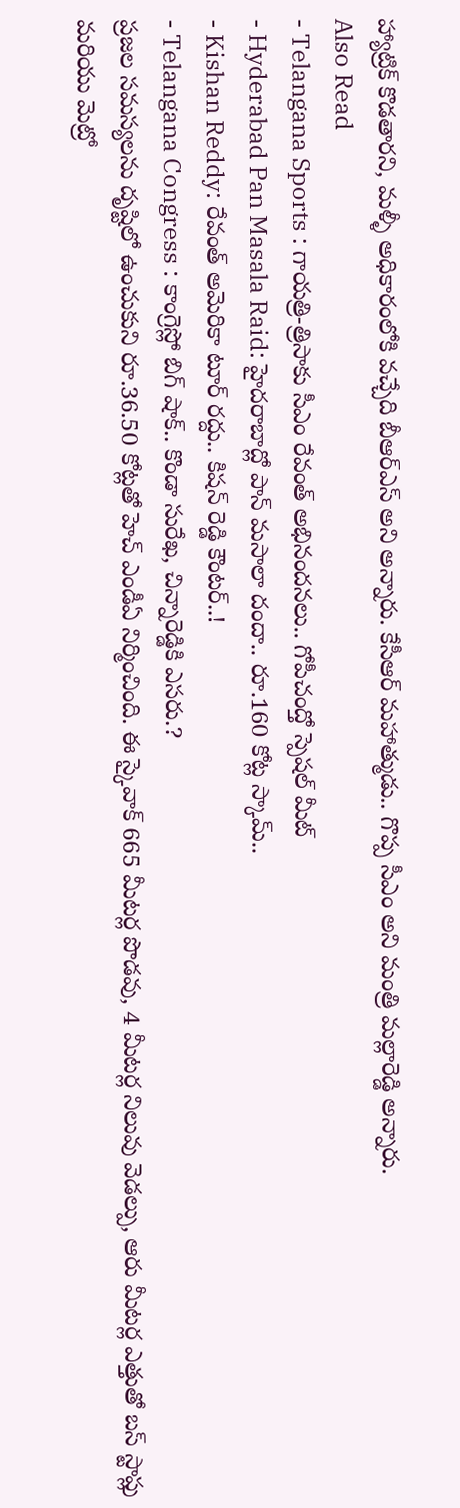హ్యాట్రిక్ కొడతారని, మళ్ళీ అధికారంలోకి వచ్చేది బీఆర్ఎస్ అని అన్నారు. కేసీఆర్ మహాత్ముడు.. గొప్ప సీఎం అని మంత్రి మల్లారెడ్డి అన్నారు.
Also Read
- Telangana Sports : గాయత్రి-త్రిసాకు సీఎం రేవంత్ అభినందనలు.. గోపీచంద్తో స్పెషల్ మీట్
- Hyderabad Pan Masala Raid: హైదరాబాద్లో పాన్ మసాలా దందా.. రూ.160 కోట్ల స్కామ్..
- Kishan Reddy: రేవంత్ అమెరికా టూర్ రద్దు.. కిషన్ రెడ్డి కౌంటర్..!
- Telangana Congress : కాంగ్రెస్లో బిగ్ షాక్.. కొండా సురేఖ, చిన్నారెడ్డికి ఎసరు.?
ప్రజల సమస్యలను దృష్టిలో ఉంచుకుని రూ.36.50 కోట్లతో హెచ్ ఎండీఏ నిర్మించింది. ఈ స్కైవాక్ 665 మీటర్ల పొడవు, 4 మీటర్ల నిలువు వెడల్పు, ఆరు మీటర్ల ఎత్తుతో బస్ స్టాప్లు మరియు మెట్రో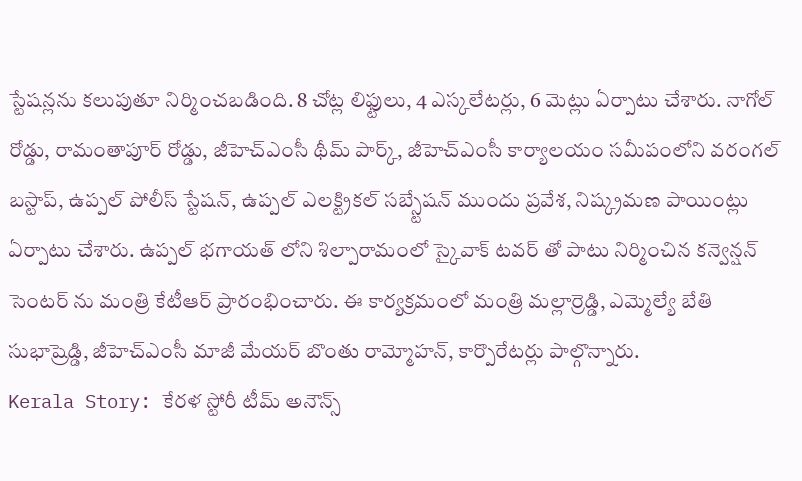స్టేషన్లను కలుపుతూ నిర్మించబడింది. 8 చోట్ల లిఫ్టులు, 4 ఎస్కలేటర్లు, 6 మెట్లు ఏర్పాటు చేశారు. నాగోల్ రోడ్డు, రామంతాపూర్ రోడ్డు, జీహెచ్ఎంసీ థీమ్ పార్క్, జీహెచ్ఎంసీ కార్యాలయం సమీపంలోని వరంగల్ బస్టాప్, ఉప్పల్ పోలీస్ స్టేషన్, ఉప్పల్ ఎలక్ట్రికల్ సబ్స్టేషన్ ముందు ప్రవేశ, నిష్క్రమణ పాయింట్లు ఏర్పాటు చేశారు. ఉప్పల్ భగాయత్ లోని శిల్పారామంలో స్కైవాక్ టవర్ తో పాటు నిర్మించిన కన్వెన్షన్ సెంటర్ ను మంత్రి కేటీఆర్ ప్రారంభించారు. ఈ కార్యక్రమంలో మంత్రి మల్లార్రెడ్డి, ఎమ్మెల్యే బేతి సుభాష్రెడ్డి, జీహెచ్ఎంసీ మాజీ మేయర్ బొంతు రామ్మోహన్, కార్పొరేటర్లు పాల్గొన్నారు.
Kerala Story: కేరళ స్టోరీ టీమ్ అనౌన్స్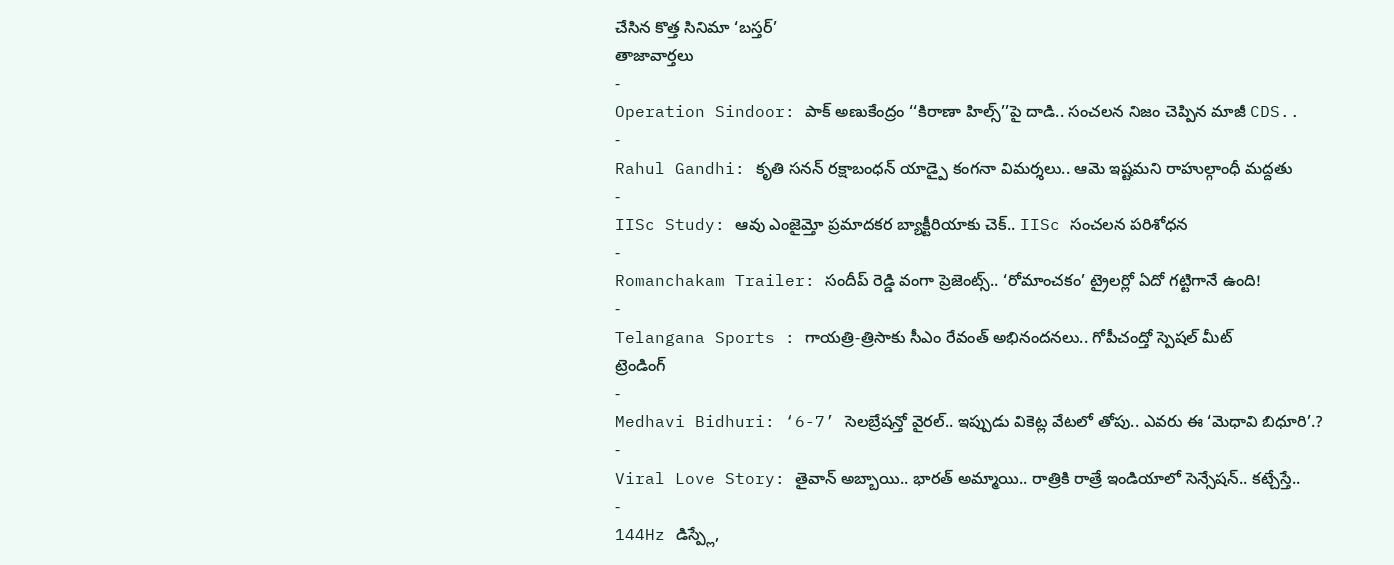చేసిన కొత్త సినిమా ‘బస్తర్’
తాజావార్తలు
-
Operation Sindoor: పాక్ అణుకేంద్రం ‘‘కిరాణా హిల్స్’’పై దాడి.. సంచలన నిజం చెప్పిన మాజీ CDS..
-
Rahul Gandhi: కృతి సనన్ రక్షాబంధన్ యాడ్పై కంగనా విమర్శలు.. ఆమె ఇష్టమని రాహుల్గాంధీ మద్దతు
-
IISc Study: ఆవు ఎంజైమ్తో ప్రమాదకర బ్యాక్టీరియాకు చెక్.. IISc సంచలన పరిశోధన
-
Romanchakam Trailer: సందీప్ రెడ్డి వంగా ప్రెజెంట్స్.. ‘రోమాంచకం’ ట్రైలర్లో ఏదో గట్టిగానే ఉంది!
-
Telangana Sports : గాయత్రి-త్రిసాకు సీఎం రేవంత్ అభినందనలు.. గోపీచంద్తో స్పెషల్ మీట్
ట్రెండింగ్
-
Medhavi Bidhuri: ‘6-7’ సెలబ్రేషన్తో వైరల్.. ఇప్పుడు వికెట్ల వేటలో తోపు.. ఎవరు ఈ ‘మెధావి బిధూరి’.?
-
Viral Love Story: తైవాన్ అబ్బాయి.. భారత్ అమ్మాయి.. రాత్రికి రాత్రే ఇండియాలో సెన్సేషన్.. కట్చేస్తే..
-
144Hz డిస్ప్లే,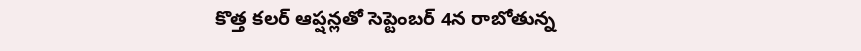కొత్త కలర్ ఆప్షన్లతో సెప్టెంబర్ 4న రాబోతున్న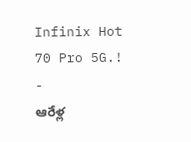Infinix Hot 70 Pro 5G.!
-
ఆరేళ్ల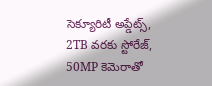సెక్యూరిటీ అప్డేట్స్, 2TB వరకు స్టోరేజ్, 50MP కెమెరాతో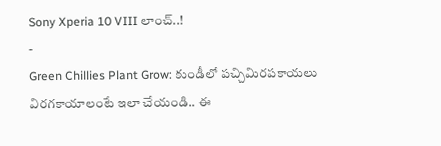Sony Xperia 10 VIII లాంచ్..!
-
Green Chillies Plant Grow: కుండీలో పచ్చిమిరపకాయలు విరగకాయాలంటే ఇలా చేయండి.. ఈ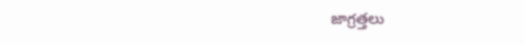జాగ్రత్తలు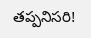తప్పనిసరి!